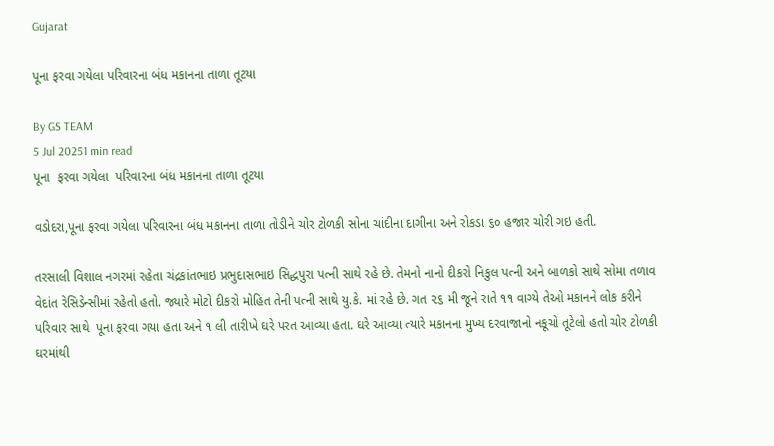Gujarat

પૂના ફરવા ગયેલા પરિવારના બંધ મકાનના તાળા તૂટયા

By GS TEAM
5 Jul 20251 min read
પૂના  ફરવા ગયેલા  પરિવારના બંધ મકાનના તાળા તૂટયા

વડોદરા,પૂના ફરવા ગયેલા પરિવારના બંધ મકાનના તાળા તોડીને ચોર ટોળકી સોના ચાંદીના દાગીના અને રોકડા ૬૦ હજાર ચોરી ગઇ હતી.

તરસાલી વિશાલ નગરમાં રહેતા ચંદ્રકાંતભાઇ પ્રભુદાસભાઇ સિદ્ધપુરા પત્ની સાથે રહે છે. તેમનો નાનો દીકરો નિકુલ પત્ની અને બાળકો સાથે સોમા તળાવ વેદાંત રેસિડેન્સીમાં રહેતો હતો. જ્યારે મોટો દીકરો મોહિત તેની પત્ની સાથે યુ.કે. માં રહે છે. ગત ૨૬ મી જૂને રાતે ૧૧ વાગ્યે તેઓ મકાનને લોક કરીને પરિવાર સાથે  પૂના ફરવા ગયા હતા અને ૧ લી તારીખે ઘરે પરત આવ્યા હતા. ઘરે આવ્યા ત્યારે મકાનના મુખ્ય દરવાજાનો નકૂચો તૂટેલો હતો ચોર ટોળકી ઘરમાંથી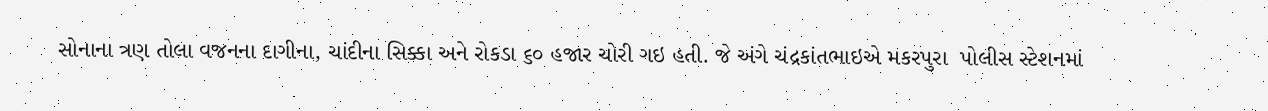સોનાના ત્રણ તોલા વજનના દાગીના, ચાંદીના સિક્કા અને રોકડા ૬૦ હજાર ચોરી ગઇ હતી. જે અંગે ચંદ્રકાંતભાઇએ મકરપુરા  પોલીસ સ્ટેશનમાં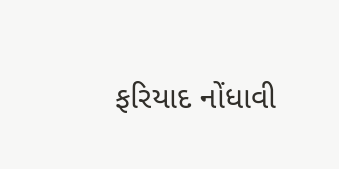ફરિયાદ નોંધાવી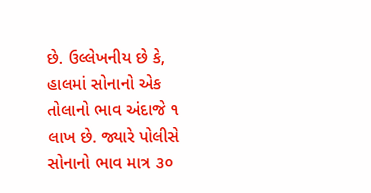છે. ઉલ્લેખનીય છે કે,  હાલમાં સોનાનો એક તોલાનો ભાવ અંદાજે ૧ લાખ છે. જ્યારે પોલીસે સોનાનો ભાવ માત્ર ૩૦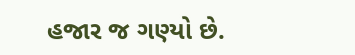હજાર જ ગણ્યો છે.